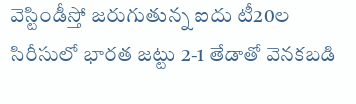వెస్టిండీస్తో జరుగుతున్న ఐదు టీ20ల సిరీసులో భారత జట్టు 2-1 తేడాతో వెనకబడి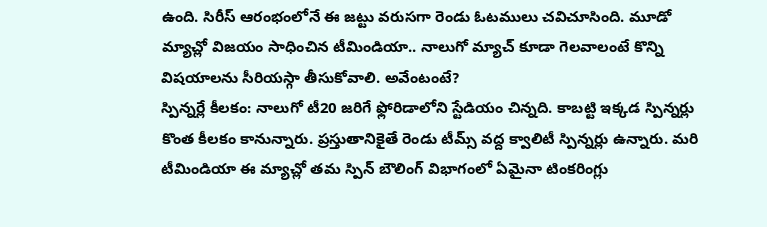ఉంది. సిరీస్ ఆరంభంలోనే ఈ జట్టు వరుసగా రెండు ఓటములు చవిచూసింది. మూడో మ్యాచ్లో విజయం సాధించిన టీమిండియా.. నాలుగో మ్యాచ్ కూడా గెలవాలంటే కొన్ని విషయాలను సీరియస్గా తీసుకోవాలి. అవేంటంటే?
స్పిన్నర్లే కీలకం: నాలుగో టీ20 జరిగే ఫ్లోరిడాలోని స్టేడియం చిన్నది. కాబట్టి ఇక్కడ స్పిన్నర్లు కొంత కీలకం కానున్నారు. ప్రస్తుతానికైతే రెండు టీమ్స్ వద్ద క్వాలిటీ స్పిన్నర్లు ఉన్నారు. మరి టీమిండియా ఈ మ్యాచ్లో తమ స్పిన్ బౌలింగ్ విభాగంలో ఏమైనా టింకరింగ్లు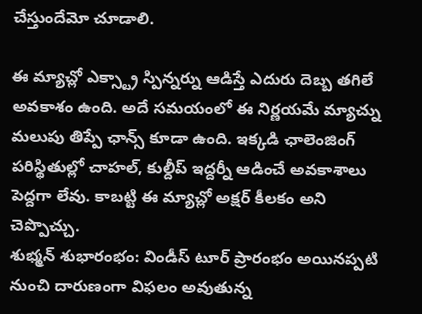చేస్తుందేమో చూడాలి.

ఈ మ్యాచ్లో ఎక్స్ట్రా స్పిన్నర్ను ఆడిస్తే ఎదురు దెబ్బ తగిలే అవకాశం ఉంది. అదే సమయంలో ఈ నిర్ణయమే మ్యాచ్ను మలుపు తిప్పే ఛాన్స్ కూడా ఉంది. ఇక్కడి ఛాలెంజింగ్ పరిస్థితుల్లో చాహల్, కుల్దీప్ ఇద్దర్నీ ఆడించే అవకాశాలు పెద్దగా లేవు. కాబట్టి ఈ మ్యాచ్లో అక్షర్ కీలకం అని చెప్పొచ్చు.
శుభ్మన్ శుభారంభం: విండీస్ టూర్ ప్రారంభం అయినప్పటి నుంచి దారుణంగా విఫలం అవుతున్న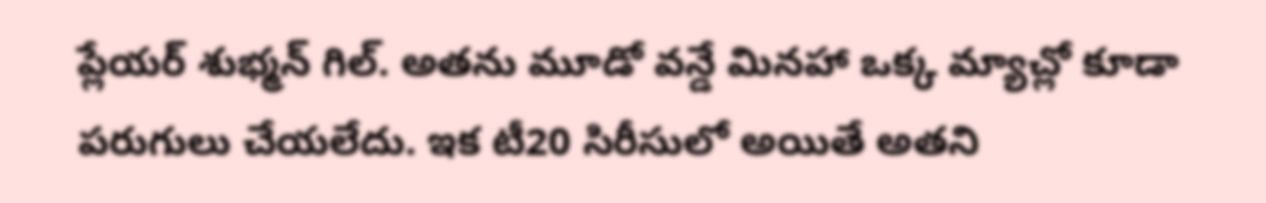ప్లేయర్ శుభ్మన్ గిల్. అతను మూడో వన్డే మినహా ఒక్క మ్యాచ్లో కూడా పరుగులు చేయలేదు. ఇక టీ20 సిరీసులో అయితే అతని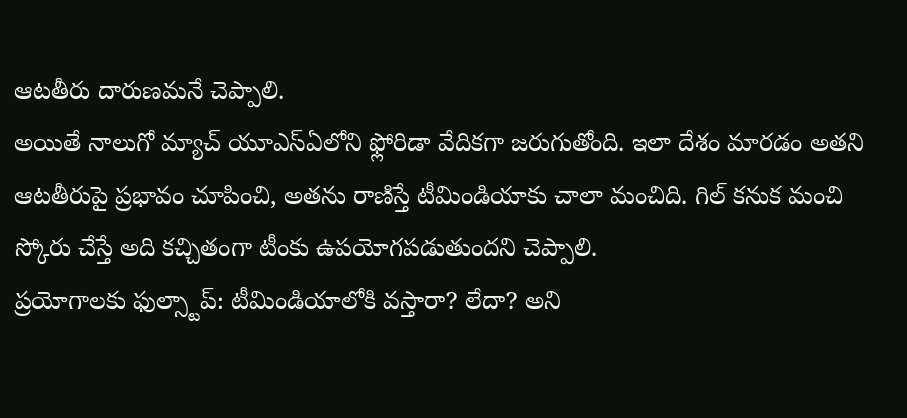ఆటతీరు దారుణమనే చెప్పాలి.
అయితే నాలుగో మ్యాచ్ యూఎస్ఏలోని ఫ్లోరిడా వేదికగా జరుగుతోంది. ఇలా దేశం మారడం అతని ఆటతీరుపై ప్రభావం చూపించి, అతను రాణిస్తే టీమిండియాకు చాలా మంచిది. గిల్ కనుక మంచి స్కోరు చేస్తే అది కచ్చితంగా టీంకు ఉపయోగపడుతుందని చెప్పాలి.
ప్రయోగాలకు ఫుల్స్టాప్: టీమిండియాలోకి వస్తారా? లేదా? అని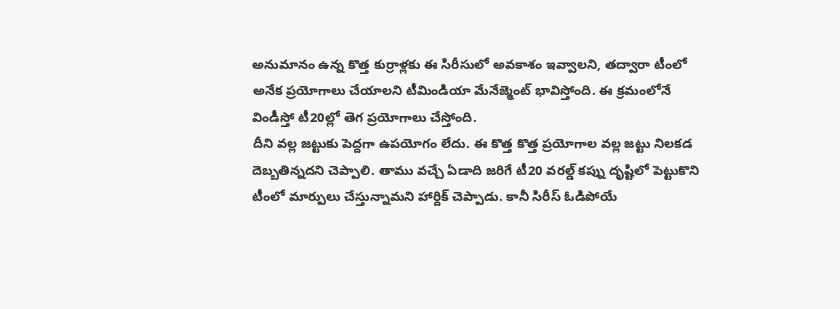అనుమానం ఉన్న కొత్త కుర్రాళ్లకు ఈ సిరీసులో అవకాశం ఇవ్వాలని, తద్వారా టీంలో అనేక ప్రయోగాలు చేయాలని టీమిండియా మేనేజ్మెంట్ భావిస్తోంది. ఈ క్రమంలోనే విండీస్తో టీ20ల్లో తెగ ప్రయోగాలు చేస్తోంది.
దీని వల్ల జట్టుకు పెద్దగా ఉపయోగం లేదు. ఈ కొత్త కొత్త ప్రయోగాల వల్ల జట్టు నిలకడ దెబ్బతిన్నదని చెప్పాలి. తాము వచ్చే ఏడాది జరిగే టీ20 వరల్డ్ కప్ను దృష్టిలో పెట్టుకొని టీంలో మార్పులు చేస్తున్నామని హార్దిక్ చెప్పాడు. కానీ సిరీస్ ఓడిపోయే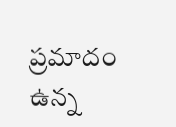ప్రమాదం ఉన్న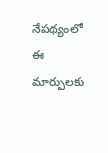నేపథ్యంలో ఈ మార్పులకు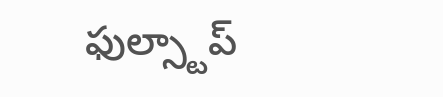ఫుల్స్టాప్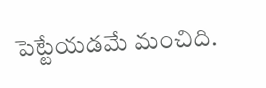పెట్టేయడమే మంచిది.